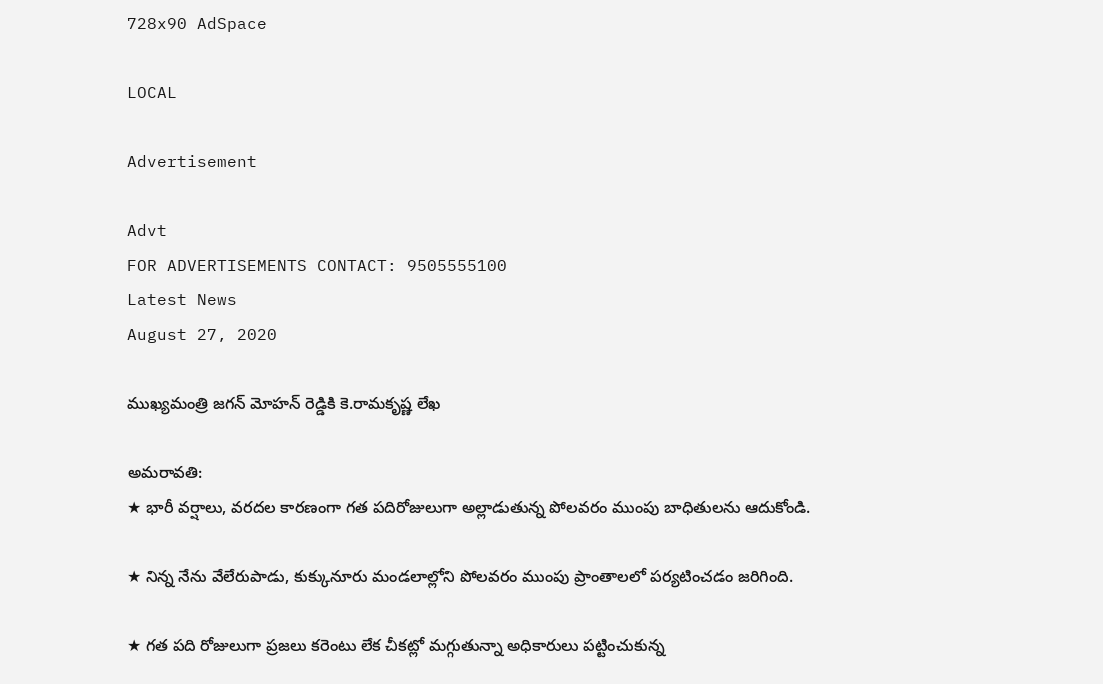728x90 AdSpace

LOCAL

Advertisement

Advt
FOR ADVERTISEMENTS CONTACT: 9505555100
Latest News
August 27, 2020

ముఖ్యమంత్రి జగన్ మోహన్ రెడ్డికి కె.రామకృష్ణ లేఖ

అమరావతి:
★ భారీ వర్షాలు, వరదల కారణంగా గత పదిరోజులుగా అల్లాడుతున్న పోలవరం ముంపు బాధితులను ఆదుకోండి.

★ నిన్న నేను వేలేరుపాడు, కుక్కునూరు మండలాల్లోని పోలవరం ముంపు ప్రాంతాలలో పర్యటించడం జరిగింది.

★ గత పది రోజులుగా ప్రజలు కరెంటు లేక చీకట్లో మగ్గుతున్నా అధికారులు పట్టించుకున్న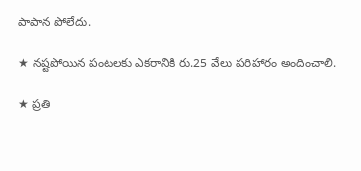పాపాన పోలేదు.

★ నష్టపోయిన పంటలకు ఎకరానికి రు.25 వేలు పరిహారం అందించాలి.

★ ప్రతి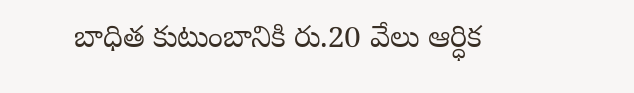బాధిత కుటుంబానికి రు.20 వేలు ఆర్ధిక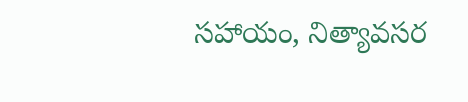సహాయం, నిత్యావసర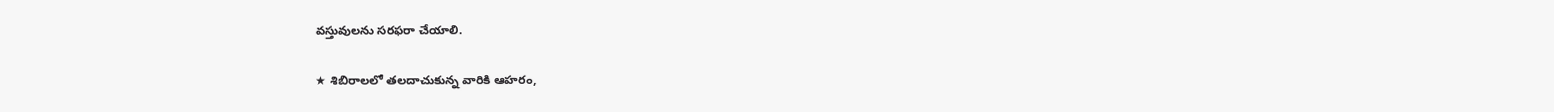వస్తువులను సరఫరా చేయాలి.

★ శిబిరాలలో తలదాచుకున్న వారికి ఆహరం,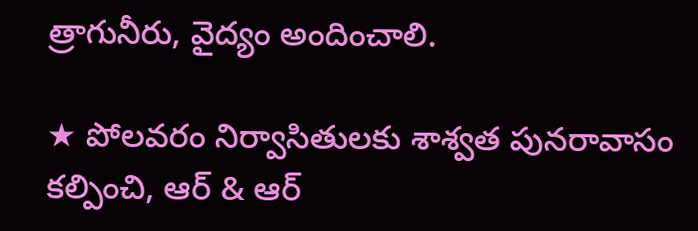త్రాగునీరు, వైద్యం అందించాలి.

★ పోలవరం నిర్వాసితులకు శాశ్వత పునరావాసం కల్పించి, ఆర్ & ఆర్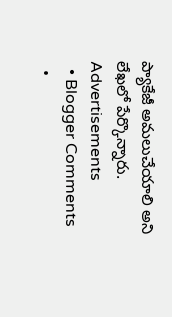ప్యాకేజీ అమలుచేయాలి అని లేఖలో పేర్కొన్నారు.
Advertisements
  • Blogger Comments
  •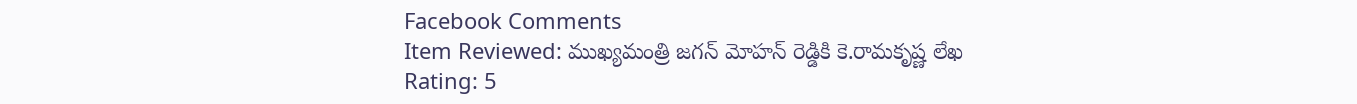Facebook Comments
Item Reviewed: ముఖ్యమంత్రి జగన్ మోహన్ రెడ్డికి కె.రామకృష్ణ లేఖ Rating: 5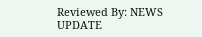Reviewed By: NEWS UPDATE